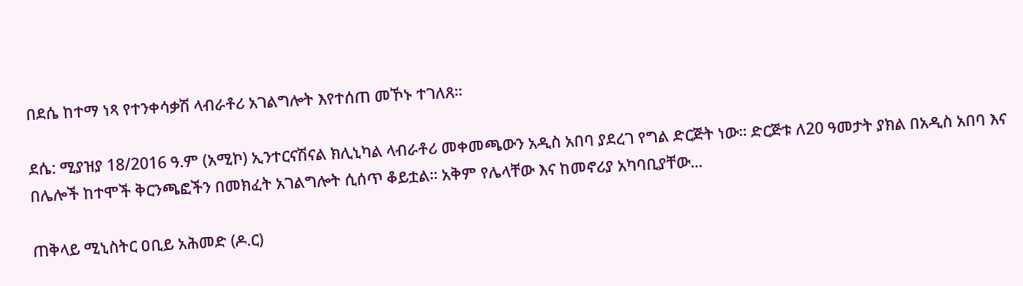በደሴ ከተማ ነጻ የተንቀሳቃሽ ላብራቶሪ አገልግሎት እየተሰጠ መኾኑ ተገለጸ፡፡

ደሴ: ሚያዝያ 18/2016 ዓ.ም (አሚኮ) ኢንተርናሽናል ክሊኒካል ላብራቶሪ መቀመጫውን አዲስ አበባ ያደረገ የግል ድርጅት ነው፡፡ ድርጅቱ ለ20 ዓመታት ያክል በአዲስ አበባ እና በሌሎች ከተሞች ቅርንጫፎችን በመክፈት አገልግሎት ሲሰጥ ቆይቷል፡፡ አቅም የሌላቸው እና ከመኖሪያ አካባቢያቸው...

ጠቅላይ ሚኒስትር ዐቢይ አሕመድ (ዶ.ር)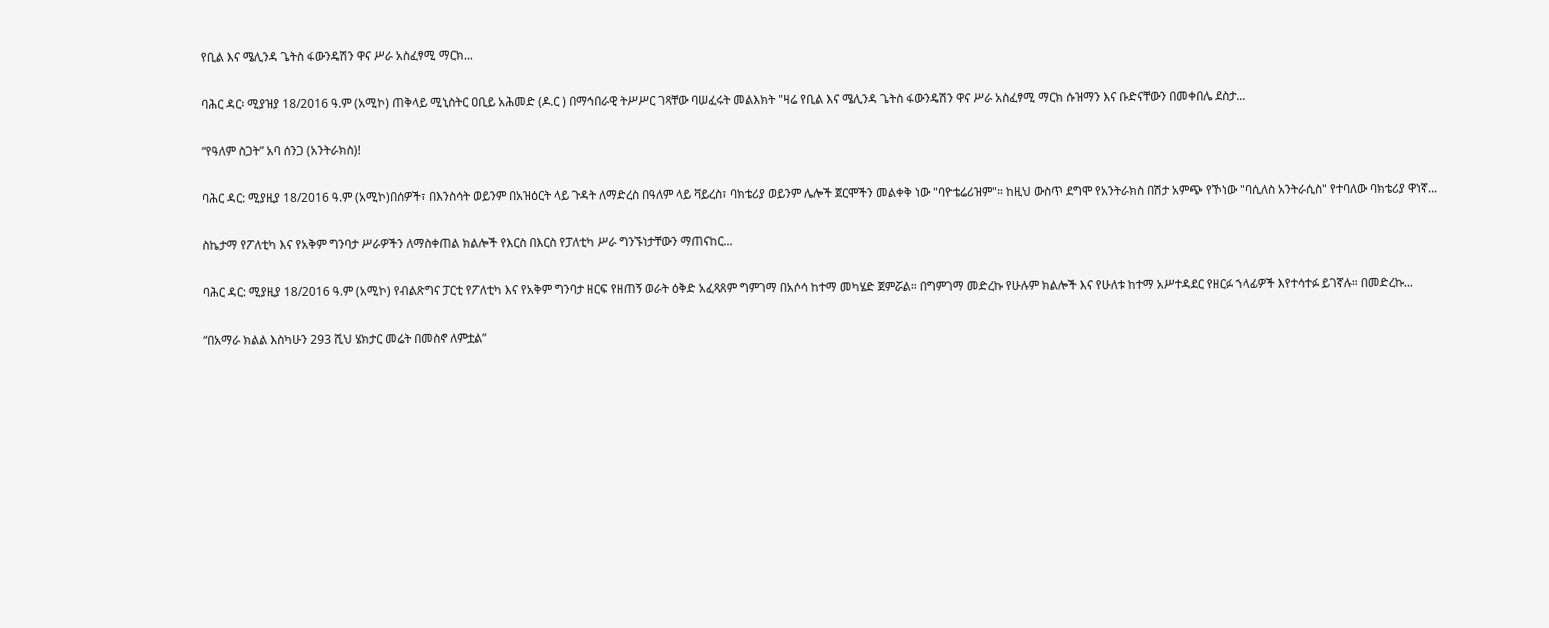የቢል እና ሜሊንዳ ጌትስ ፋውንዴሽን ዋና ሥራ አስፈፃሚ ማርክ...

ባሕር ዳር፡ ሚያዝያ 18/2016 ዓ.ም (አሚኮ) ጠቅላይ ሚኒስትር ዐቢይ አሕመድ (ዶ.ር ) በማኅበራዊ ትሥሥር ገጻቸው ባሠፈሩት መልእክት "ዛሬ የቢል እና ሜሊንዳ ጌትስ ፋውንዴሽን ዋና ሥራ አስፈፃሚ ማርክ ሱዝማን እና ቡድናቸውን በመቀበሌ ደስታ...

“የዓለም ስጋት” አባ ሰንጋ (አንትራክስ)!

ባሕር ዳር: ሚያዚያ 18/2016 ዓ.ም (አሚኮ)በሰዎች፣ በእንስሳት ወይንም በአዝዕርት ላይ ጉዳት ለማድረስ በዓለም ላይ ቫይረስ፣ ባክቴሪያ ወይንም ሌሎች ጀርሞችን መልቀቅ ነው "ባዮቴሬሪዝም"። ከዚህ ውስጥ ደግሞ የአንትራክስ በሽታ አምጭ የኾነው "ባሲለስ አንትራሲስ" የተባለው ባክቴሪያ ዋነኛ...

ስኬታማ የፖለቲካ እና የአቅም ግንባታ ሥራዎችን ለማስቀጠል ክልሎች የእርስ በእርስ የፓለቲካ ሥራ ግንኙነታቸውን ማጠናከር...

ባሕር ዳር: ሚያዚያ 18/2016 ዓ.ም (አሚኮ) የብልጽግና ፓርቲ የፖለቲካ እና የአቅም ግንባታ ዘርፍ የዘጠኝ ወራት ዕቅድ አፈጻጸም ግምገማ በአሶሳ ከተማ መካሄድ ጀምሯል። በግምገማ መድረኩ የሁሉም ክልሎች እና የሁለቱ ከተማ አሥተዳደር የዘርፉ ኀላፊዎች እየተሳተፉ ይገኛሉ። በመድረኩ...

“በአማራ ክልል እስካሁን 293 ሺህ ሄክታር መሬት በመስኖ ለምቷል”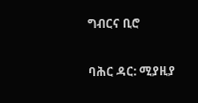ግብርና ቢሮ

ባሕር ዳር: ሚያዚያ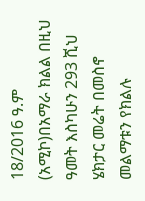18/2016 ዓ.ም (አሚኮ)በአማራ ክልል በዚህ ዓመት እስካሁን 293 ሺህ ሄክታር መሬት በመስኖ መልማቱን የክልሉ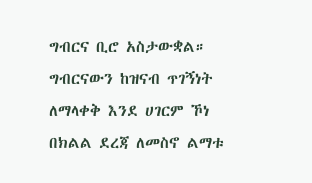ግብርና ቢሮ አስታውቋል። ግብርናውን ከዝናብ ጥገኝነት ለማላቀቅ እንደ ሀገርም ኾነ በክልል ደረጃ ለመስኖ ልማቱ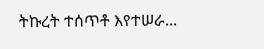ትኩረት ተሰጥቶ እየተሠራ...